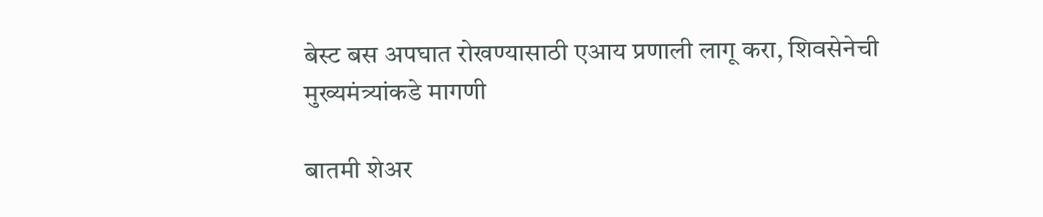बेस्ट बस अपघात रोखण्यासाठी एआय प्रणाली लागू करा, शिवसेनेची मुख्यमंत्र्यांकडे मागणी

बातमी शेअर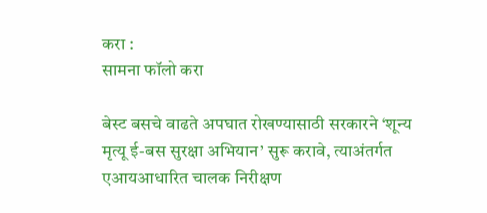करा :
सामना फॉलो करा

बेस्ट बसचे वाढते अपघात रोखण्यासाठी सरकारने ‘शून्य मृत्यू ई-बस सुरक्षा अभियान’ सुरू करावे, त्याअंतर्गत एआयआधारित चालक निरीक्षण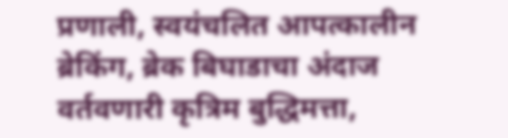प्रणाली, स्वयंचलित आपत्कालीन ब्रेकिंग, ब्रेक बिघाडाचा अंदाज वर्तवणारी कृत्रिम बुद्धिमत्ता,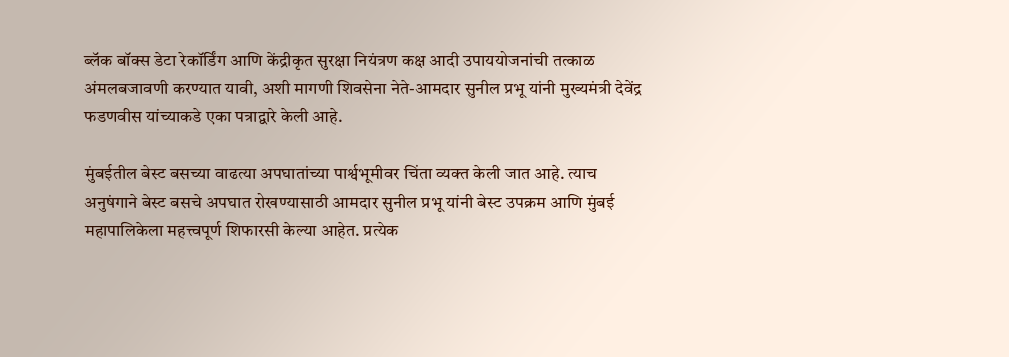ब्लॅक बॉक्स डेटा रेकॉर्डिंग आणि केंद्रीकृत सुरक्षा नियंत्रण कक्ष आदी उपाययोजनांची तत्काळ अंमलबजावणी करण्यात यावी, अशी मागणी शिवसेना नेते-आमदार सुनील प्रभू यांनी मुख्यमंत्री देवेंद्र फडणवीस यांच्याकडे एका पत्राद्वारे केली आहे.

मुंबईतील बेस्ट बसच्या वाढत्या अपघातांच्या पार्श्वभूमीवर चिंता व्यक्त केली जात आहे. त्याच अनुषंगाने बेस्ट बसचे अपघात रोखण्यासाठी आमदार सुनील प्रभू यांनी बेस्ट उपक्रम आणि मुंबई महापालिकेला महत्त्वपूर्ण शिफारसी केल्या आहेत. प्रत्येक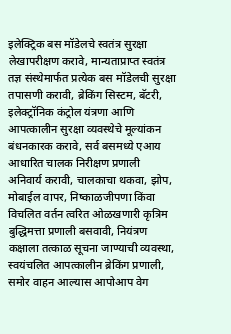इलेक्ट्रिक बस मॉडेलचे स्वतंत्र सुरक्षा लेखापरीक्षण करावे, मान्यताप्राप्त स्वतंत्र तज्ञ संस्थेमार्फत प्रत्येक बस मॉडेलची सुरक्षा तपासणी करावी, ब्रेकिंग सिस्टम, बॅटरी, इलेक्ट्रॉनिक कंट्रोल यंत्रणा आणि आपत्कालीन सुरक्षा व्यवस्थेचे मूल्यांकन बंधनकारक करावे, सर्व बसमध्ये एआय आधारित चालक निरीक्षण प्रणाली अनिवार्य करावी, चालकाचा थकवा, झोप, मोबाईल वापर, निष्काळजीपणा किंवा विचलित वर्तन त्वरित ओळखणारी कृत्रिम बुद्धिमत्ता प्रणाली बसवावी, नियंत्रण कक्षाला तत्काळ सूचना जाण्याची व्यवस्था, स्वयंचलित आपत्कालीन ब्रेकिंग प्रणाली, समोर वाहन आल्यास आपोआप वेग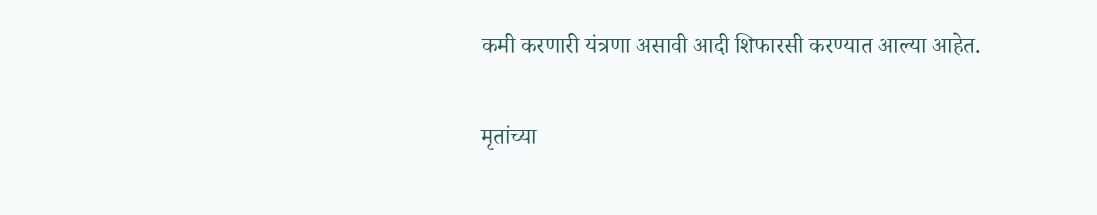कमी करणारी यंत्रणा असावी आदी शिफारसी करण्यात आल्या आहेत.

मृतांच्या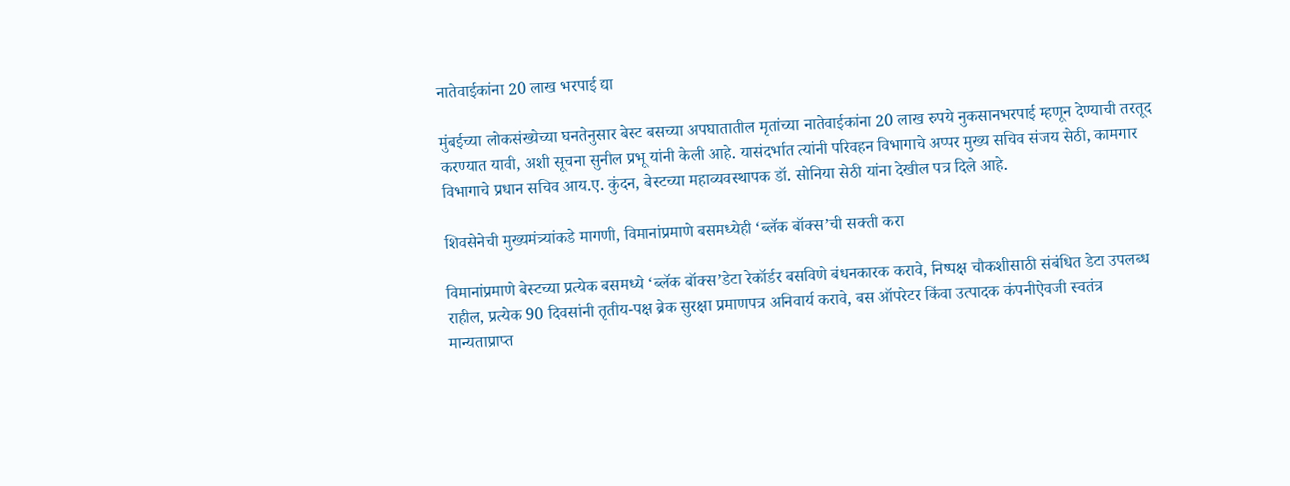नातेवाईकांना 20 लाख भरपाई द्या

मुंबईच्या लोकसंख्येच्या घनतेनुसार बेस्ट बसच्या अपघातातील मृतांच्या नातेवाईकांना 20 लाख रुपये नुकसानभरपाई म्हणून देण्याची तरतूद करण्यात यावी, अशी सूचना सुनील प्रभू यांनी केली आहे. यासंदर्भात त्यांनी परिवहन विभागाचे अप्पर मुख्य सचिव संजय सेठी, कामगार विभागाचे प्रधान सचिव आय.ए. कुंदन, बेस्टच्या महाव्यवस्थापक डॉ. सोनिया सेठी यांना देखील पत्र दिले आहे.

शिवसेनेची मुख्यमंत्र्यांकडे मागणी, विमानांप्रमाणे बसमध्येही ‘ब्लॅक बॉक्स’ची सक्ती करा

विमानांप्रमाणे बेस्टच्या प्रत्येक बसमध्ये ‘ब्लॅक बॉक्स’डेटा रेकॉर्डर बसविणे बंधनकारक करावे, निष्पक्ष चौकशीसाठी संबंधित डेटा उपलब्ध राहील, प्रत्येक 90 दिवसांनी तृतीय-पक्ष ब्रेक सुरक्षा प्रमाणपत्र अनिवार्य करावे, बस ऑपरेटर किंवा उत्पादक कंपनीऐवजी स्वतंत्र मान्यताप्राप्त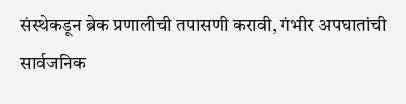संस्थेकडून ब्रेक प्रणालीची तपासणी करावी, गंभीर अपघातांची सार्वजनिक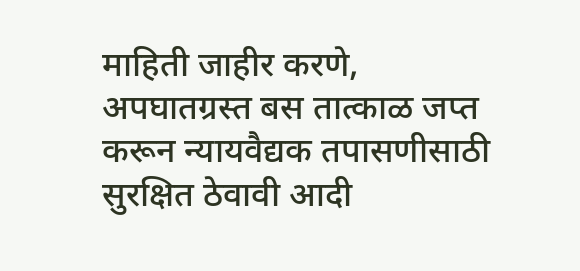माहिती जाहीर करणे, अपघातग्रस्त बस तात्काळ जप्त करून न्यायवैद्यक तपासणीसाठी सुरक्षित ठेवावी आदी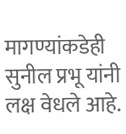मागण्यांकडेही सुनील प्रभू यांनी लक्ष वेधले आहे.